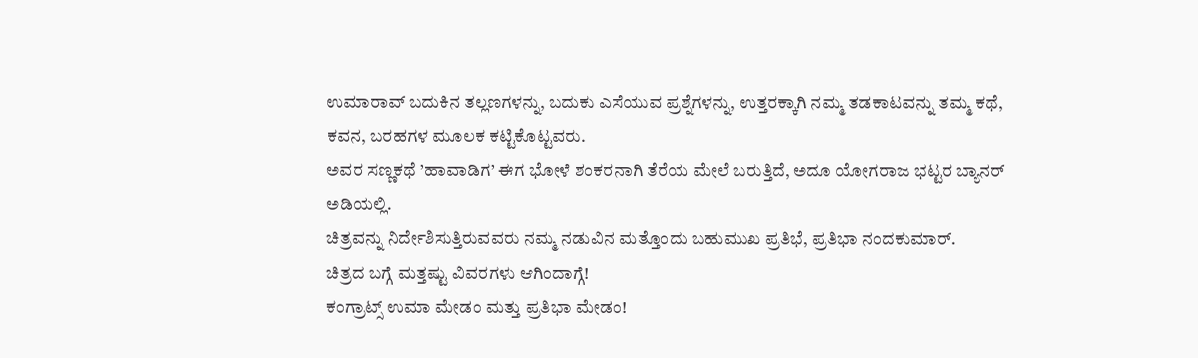ಉಮಾರಾವ್ ಬದುಕಿನ ತಲ್ಲಣಗಳನ್ನು, ಬದುಕು ಎಸೆಯುವ ಪ್ರಶ್ನೆಗಳನ್ನು, ಉತ್ತರಕ್ಕಾಗಿ ನಮ್ಮ ತಡಕಾಟವನ್ನು ತಮ್ಮ ಕಥೆ, ಕವನ, ಬರಹಗಳ ಮೂಲಕ ಕಟ್ಟಿಕೊಟ್ಟವರು.
ಅವರ ಸಣ್ಣಕಥೆ ’ಹಾವಾಡಿಗ’ ಈಗ ಭೋಳೆ ಶಂಕರನಾಗಿ ತೆರೆಯ ಮೇಲೆ ಬರುತ್ತಿದೆ, ಅದೂ ಯೋಗರಾಜ ಭಟ್ಟರ ಬ್ಯಾನರ್ ಅಡಿಯಲ್ಲಿ.
ಚಿತ್ರವನ್ನು ನಿರ್ದೇಶಿಸುತ್ತಿರುವವರು ನಮ್ಮ ನಡುವಿನ ಮತ್ತೊಂದು ಬಹುಮುಖ ಪ್ರತಿಭೆ, ಪ್ರತಿಭಾ ನಂದಕುಮಾರ್.
ಚಿತ್ರದ ಬಗ್ಗೆ ಮತ್ತಷ್ಟು ವಿವರಗಳು ಆಗಿಂದಾಗ್ಗೆ!
ಕಂಗ್ರಾಟ್ಸ್ ಉಮಾ ಮೇಡಂ ಮತ್ತು ಪ್ರತಿಭಾ ಮೇಡಂ!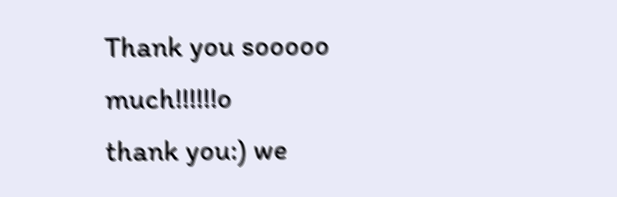Thank you sooooo much!!!!!!o
thank you:) we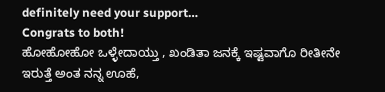definitely need your support…
Congrats to both!
ಹೋಹೋಹೋ ಒಳ್ಳೇದಾಯ್ತು , ಖಂಡಿತಾ ಜನಕ್ಕೆ ಇಷ್ಟವಾಗೊ ರೀತೀನೇ ಇರುತ್ತೆ ಅಂತ ನನ್ನ ಊಹೆ,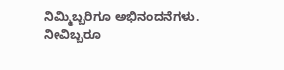ನಿಮ್ಮಿಬ್ಬರಿಗೂ ಅಭಿನಂದನೆಗಳು. ನೀವಿಬ್ಬರೂ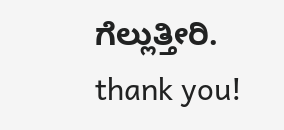ಗೆಲ್ಲುತ್ತೀರಿ.
thank you!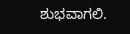ಶುಭವಾಗಲಿ.